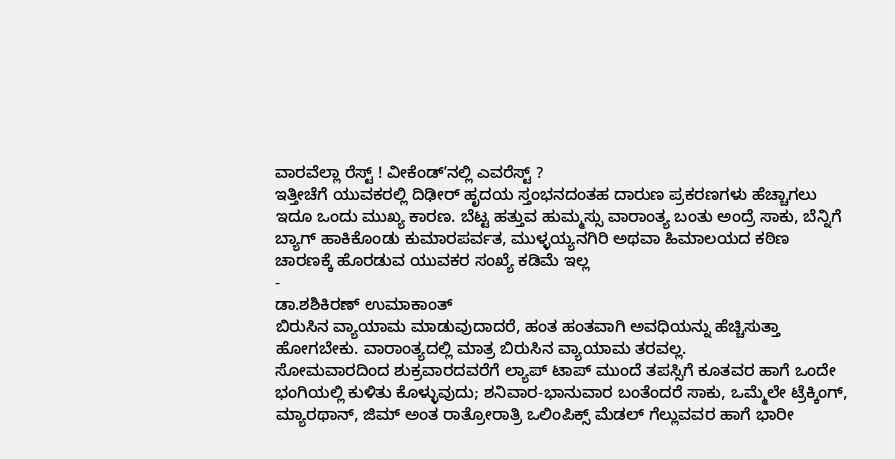ವಾರವೆಲ್ಲಾ ರೆಸ್ಟ್ ! ವೀಕೆಂಡ್ʼನಲ್ಲಿ ಎವರೆಸ್ಟ್ ?
ಇತ್ತೀಚೆಗೆ ಯುವಕರಲ್ಲಿ ದಿಢೀರ್ ಹೃದಯ ಸ್ತಂಭನದಂತಹ ದಾರುಣ ಪ್ರಕರಣಗಳು ಹೆಚ್ಚಾಗಲು ಇದೂ ಒಂದು ಮುಖ್ಯ ಕಾರಣ. ಬೆಟ್ಟ ಹತ್ತುವ ಹುಮ್ಮಸ್ಸು ವಾರಾಂತ್ಯ ಬಂತು ಅಂದ್ರೆ ಸಾಕು, ಬೆನ್ನಿಗೆ ಬ್ಯಾಗ್ ಹಾಕಿಕೊಂಡು ಕುಮಾರಪರ್ವತ, ಮುಳ್ಳಯ್ಯನಗಿರಿ ಅಥವಾ ಹಿಮಾಲಯದ ಕಠಿಣ ಚಾರಣಕ್ಕೆ ಹೊರಡುವ ಯುವಕರ ಸಂಖ್ಯೆ ಕಡಿಮೆ ಇಲ್ಲ
-
ಡಾ.ಶಶಿಕಿರಣ್ ಉಮಾಕಾಂತ್
ಬಿರುಸಿನ ವ್ಯಾಯಾಮ ಮಾಡುವುದಾದರೆ, ಹಂತ ಹಂತವಾಗಿ ಅವಧಿಯನ್ನು ಹೆಚ್ಚಿಸುತ್ತಾ ಹೋಗಬೇಕು. ವಾರಾಂತ್ಯದಲ್ಲಿ ಮಾತ್ರ ಬಿರುಸಿನ ವ್ಯಾಯಾಮ ತರವಲ್ಲ.
ಸೋಮವಾರದಿಂದ ಶುಕ್ರವಾರದವರೆಗೆ ಲ್ಯಾಪ್ ಟಾಪ್ ಮುಂದೆ ತಪಸ್ಸಿಗೆ ಕೂತವರ ಹಾಗೆ ಒಂದೇ ಭಂಗಿಯಲ್ಲಿ ಕುಳಿತು ಕೊಳ್ಳುವುದು; ಶನಿವಾರ-ಭಾನುವಾರ ಬಂತೆಂದರೆ ಸಾಕು, ಒಮ್ಮೆಲೇ ಟ್ರೆಕ್ಕಿಂಗ್, ಮ್ಯಾರಥಾನ್, ಜಿಮ್ ಅಂತ ರಾತ್ರೋರಾತ್ರಿ ಒಲಿಂಪಿಕ್ಸ್ ಮೆಡಲ್ ಗೆಲ್ಲುವವರ ಹಾಗೆ ಭಾರೀ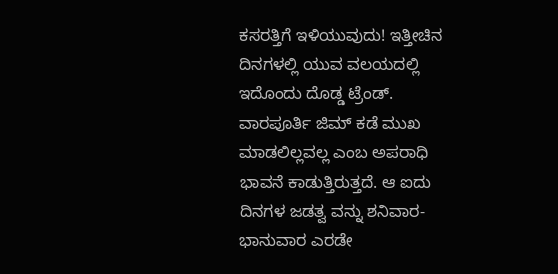ಕಸರತ್ತಿಗೆ ಇಳಿಯುವುದು! ಇತ್ತೀಚಿನ ದಿನಗಳಲ್ಲಿ ಯುವ ವಲಯದಲ್ಲಿ ಇದೊಂದು ದೊಡ್ಡ ಟ್ರೆಂಡ್.
ವಾರಪೂರ್ತಿ ಜಿಮ್ ಕಡೆ ಮುಖ ಮಾಡಲಿಲ್ಲವಲ್ಲ ಎಂಬ ಅಪರಾಧಿ ಭಾವನೆ ಕಾಡುತ್ತಿರುತ್ತದೆ. ಆ ಐದು ದಿನಗಳ ಜಡತ್ವ ವನ್ನು ಶನಿವಾರ-ಭಾನುವಾರ ಎರಡೇ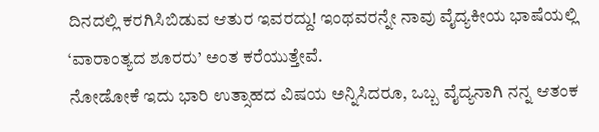ದಿನದಲ್ಲಿ ಕರಗಿಸಿಬಿಡುವ ಆತುರ ಇವರದ್ದು! ಇಂಥವರನ್ನೇ ನಾವು ವೈದ್ಯಕೀಯ ಭಾಷೆಯಲ್ಲಿ ‘ವಾರಾಂತ್ಯದ ಶೂರರು’ ಅಂತ ಕರೆಯುತ್ತೇವೆ.
ನೋಡೋಕೆ ಇದು ಭಾರಿ ಉತ್ಸಾಹದ ವಿಷಯ ಅನ್ನಿಸಿದರೂ, ಒಬ್ಬ ವೈದ್ಯನಾಗಿ ನನ್ನ ಆತಂಕ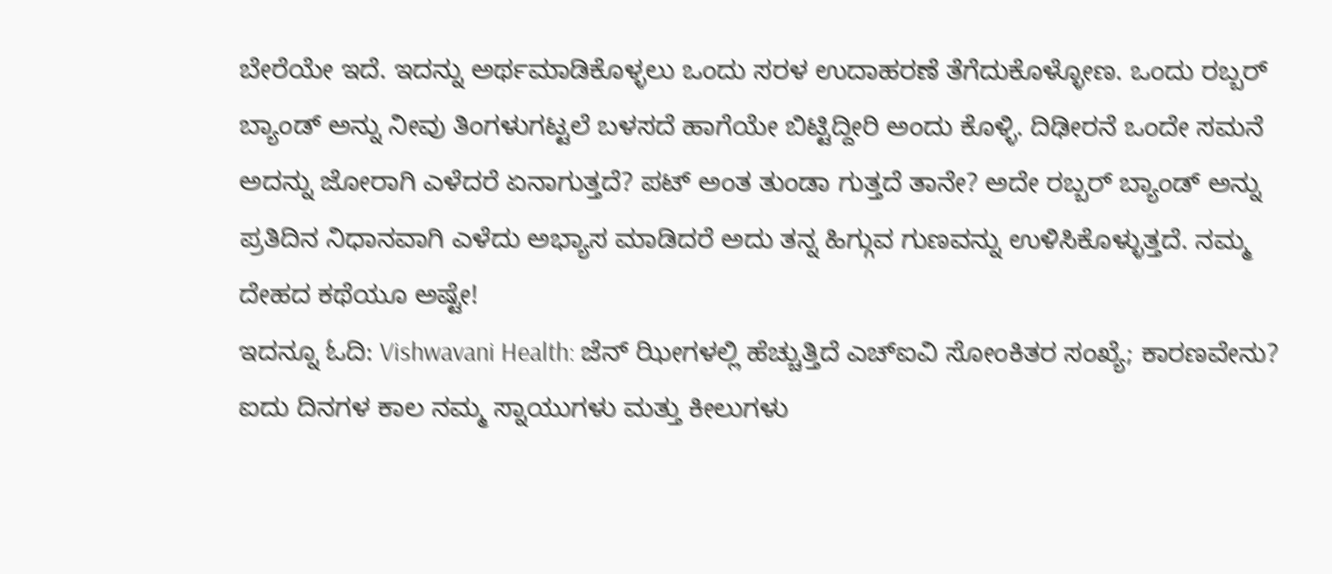ಬೇರೆಯೇ ಇದೆ. ಇದನ್ನು ಅರ್ಥಮಾಡಿಕೊಳ್ಳಲು ಒಂದು ಸರಳ ಉದಾಹರಣೆ ತೆಗೆದುಕೊಳ್ಳೋಣ. ಒಂದು ರಬ್ಬರ್ ಬ್ಯಾಂಡ್ ಅನ್ನು ನೀವು ತಿಂಗಳುಗಟ್ಟಲೆ ಬಳಸದೆ ಹಾಗೆಯೇ ಬಿಟ್ಟಿದ್ದೀರಿ ಅಂದು ಕೊಳ್ಳಿ. ದಿಢೀರನೆ ಒಂದೇ ಸಮನೆ ಅದನ್ನು ಜೋರಾಗಿ ಎಳೆದರೆ ಏನಾಗುತ್ತದೆ? ಪಟ್ ಅಂತ ತುಂಡಾ ಗುತ್ತದೆ ತಾನೇ? ಅದೇ ರಬ್ಬರ್ ಬ್ಯಾಂಡ್ ಅನ್ನು ಪ್ರತಿದಿನ ನಿಧಾನವಾಗಿ ಎಳೆದು ಅಭ್ಯಾಸ ಮಾಡಿದರೆ ಅದು ತನ್ನ ಹಿಗ್ಗುವ ಗುಣವನ್ನು ಉಳಿಸಿಕೊಳ್ಳುತ್ತದೆ. ನಮ್ಮ ದೇಹದ ಕಥೆಯೂ ಅಷ್ಟೇ!
ಇದನ್ನೂ ಓದಿ: Vishwavani Health: ಜೆನ್ ಝೀಗಳಲ್ಲಿ ಹೆಚ್ಚುತ್ತಿದೆ ಎಚ್ಐವಿ ಸೋಂಕಿತರ ಸಂಖ್ಯೆ; ಕಾರಣವೇನು?
ಐದು ದಿನಗಳ ಕಾಲ ನಮ್ಮ ಸ್ನಾಯುಗಳು ಮತ್ತು ಕೀಲುಗಳು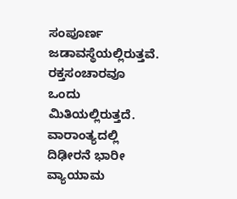ಸಂಪೂರ್ಣ ಜಡಾವಸ್ಥೆಯಲ್ಲಿರುತ್ತವೆ. ರಕ್ತಸಂಚಾರವೂ ಒಂದು ಮಿತಿಯಲ್ಲಿರುತ್ತದೆ. ವಾರಾಂತ್ಯದಲ್ಲಿ ದಿಢೀರನೆ ಭಾರೀ ವ್ಯಾಯಾಮ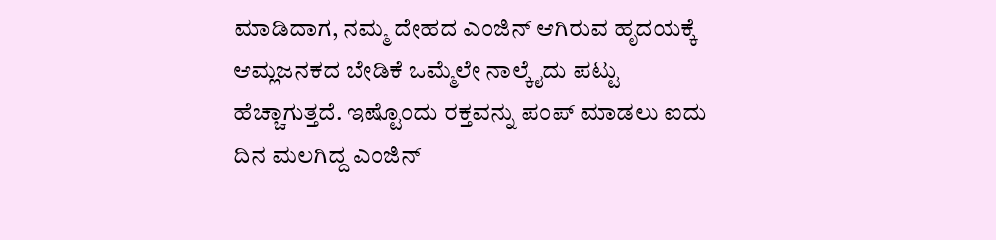ಮಾಡಿದಾಗ, ನಮ್ಮ ದೇಹದ ಎಂಜಿನ್ ಆಗಿರುವ ಹೃದಯಕ್ಕೆ ಆಮ್ಲಜನಕದ ಬೇಡಿಕೆ ಒಮ್ಮೆಲೇ ನಾಲ್ಕೈದು ಪಟ್ಟು ಹೆಚ್ಚಾಗುತ್ತದೆ. ಇಷ್ಟೊಂದು ರಕ್ತವನ್ನು ಪಂಪ್ ಮಾಡಲು ಐದು ದಿನ ಮಲಗಿದ್ದ ಎಂಜಿನ್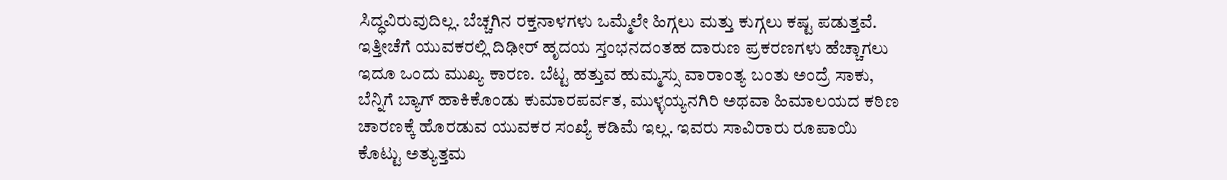ಸಿದ್ಧವಿರುವುದಿಲ್ಲ. ಬೆಚ್ಚಗಿನ ರಕ್ತನಾಳಗಳು ಒಮ್ಮೆಲೇ ಹಿಗ್ಗಲು ಮತ್ತು ಕುಗ್ಗಲು ಕಷ್ಟ ಪಡುತ್ತವೆ.
ಇತ್ತೀಚೆಗೆ ಯುವಕರಲ್ಲಿ ದಿಢೀರ್ ಹೃದಯ ಸ್ತಂಭನದಂತಹ ದಾರುಣ ಪ್ರಕರಣಗಳು ಹೆಚ್ಚಾಗಲು ಇದೂ ಒಂದು ಮುಖ್ಯ ಕಾರಣ. ಬೆಟ್ಟ ಹತ್ತುವ ಹುಮ್ಮಸ್ಸು ವಾರಾಂತ್ಯ ಬಂತು ಅಂದ್ರೆ ಸಾಕು, ಬೆನ್ನಿಗೆ ಬ್ಯಾಗ್ ಹಾಕಿಕೊಂಡು ಕುಮಾರಪರ್ವತ, ಮುಳ್ಳಯ್ಯನಗಿರಿ ಅಥವಾ ಹಿಮಾಲಯದ ಕಠಿಣ ಚಾರಣಕ್ಕೆ ಹೊರಡುವ ಯುವಕರ ಸಂಖ್ಯೆ ಕಡಿಮೆ ಇಲ್ಲ. ಇವರು ಸಾವಿರಾರು ರೂಪಾಯಿ ಕೊಟ್ಟು ಅತ್ಯುತ್ತಮ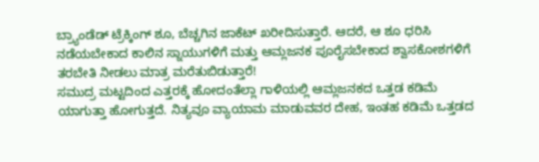ಬ್ರ್ಯಾಂಡೆಡ್ ಟ್ರೆಕ್ಕಿಂಗ್ ಶೂ, ಬೆಚ್ಚಗಿನ ಜಾಕೆಟ್ ಖರೀದಿಸುತ್ತಾರೆ. ಆದರೆ, ಆ ಶೂ ಧರಿಸಿ ನಡೆಯಬೇಕಾದ ಕಾಲಿನ ಸ್ನಾಯುಗಳಿಗೆ ಮತ್ತು ಆಮ್ಲಜನಕ ಪೂರೈಸಬೇಕಾದ ಶ್ವಾಸಕೋಶಗಳಿಗೆ ತರಬೇತಿ ನೀಡಲು ಮಾತ್ರ ಮರೆತುಬಿಡುತ್ತಾರೆ!
ಸಮುದ್ರ ಮಟ್ಟದಿಂದ ಎತ್ತರಕ್ಕೆ ಹೋದಂತೆಲ್ಲಾ ಗಾಳಿಯಲ್ಲಿ ಆಮ್ಲಜನಕದ ಒತ್ತಡ ಕಡಿಮೆ ಯಾಗುತ್ತಾ ಹೋಗುತ್ತದೆ. ನಿತ್ಯವೂ ವ್ಯಾಯಾಮ ಮಾಡುವವರ ದೇಹ, ಇಂತಹ ಕಡಿಮೆ ಒತ್ತಡದ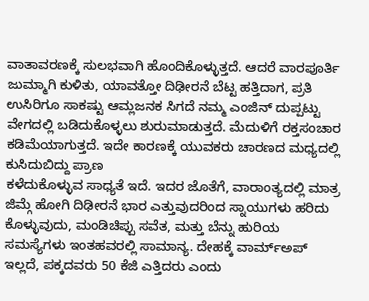ವಾತಾವರಣಕ್ಕೆ ಸುಲಭವಾಗಿ ಹೊಂದಿಕೊಳ್ಳುತ್ತದೆ. ಆದರೆ ವಾರಪೂರ್ತಿ ಜುಮ್ಮಾಗಿ ಕುಳಿತು, ಯಾವತ್ತೋ ದಿಢೀರನೆ ಬೆಟ್ಟ ಹತ್ತಿದಾಗ, ಪ್ರತಿ ಉಸಿರಿಗೂ ಸಾಕಷ್ಟು ಆಮ್ಲಜನಕ ಸಿಗದೆ ನಮ್ಮ ಎಂಜಿನ್ ದುಪ್ಪಟ್ಟು ವೇಗದಲ್ಲಿ ಬಡಿದುಕೊಳ್ಳಲು ಶುರುಮಾಡುತ್ತದೆ. ಮೆದುಳಿಗೆ ರಕ್ತಸಂಚಾರ ಕಡಿಮೆಯಾಗುತ್ತದೆ. ಇದೇ ಕಾರಣಕ್ಕೆ ಯುವಕರು ಚಾರಣದ ಮಧ್ಯದಲ್ಲಿ ಕುಸಿದುಬಿದ್ದು ಪ್ರಾಣ
ಕಳೆದುಕೊಳ್ಳುವ ಸಾಧ್ಯತೆ ಇದೆ. ಇದರ ಜೊತೆಗೆ, ವಾರಾಂತ್ಯದಲ್ಲಿ ಮಾತ್ರ ಜಿಮ್ಗೆ ಹೋಗಿ ದಿಢೀರನೆ ಭಾರ ಎತ್ತುವುದರಿಂದ ಸ್ನಾಯುಗಳು ಹರಿದು ಕೊಳ್ಳುವುದು, ಮಂಡಿಚಿಪ್ಪು ಸವೆತ, ಮತ್ತು ಬೆನ್ನು ಹುರಿಯ ಸಮಸ್ಯೆಗಳು ಇಂತಹವರಲ್ಲಿ ಸಾಮಾನ್ಯ. ದೇಹಕ್ಕೆ ವಾರ್ಮ್ಅಪ್ ಇಲ್ಲದೆ, ಪಕ್ಕದವರು 50 ಕೆಜಿ ಎತ್ತಿದರು ಎಂದು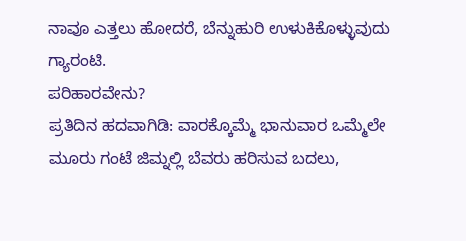ನಾವೂ ಎತ್ತಲು ಹೋದರೆ, ಬೆನ್ನುಹುರಿ ಉಳುಕಿಕೊಳ್ಳುವುದು ಗ್ಯಾರಂಟಿ.
ಪರಿಹಾರವೇನು?
ಪ್ರತಿದಿನ ಹದವಾಗಿಡಿ: ವಾರಕ್ಕೊಮ್ಮೆ ಭಾನುವಾರ ಒಮ್ಮೆಲೇ ಮೂರು ಗಂಟೆ ಜಿಮ್ನಲ್ಲಿ ಬೆವರು ಹರಿಸುವ ಬದಲು,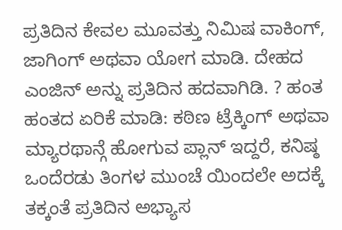ಪ್ರತಿದಿನ ಕೇವಲ ಮೂವತ್ತು ನಿಮಿಷ ವಾಕಿಂಗ್, ಜಾಗಿಂಗ್ ಅಥವಾ ಯೋಗ ಮಾಡಿ. ದೇಹದ ಎಂಜಿನ್ ಅನ್ನು ಪ್ರತಿದಿನ ಹದವಾಗಿಡಿ. ? ಹಂತ ಹಂತದ ಏರಿಕೆ ಮಾಡಿ: ಕಠಿಣ ಟ್ರೆಕ್ಕಿಂಗ್ ಅಥವಾ ಮ್ಯಾರಥಾನ್ಗೆ ಹೋಗುವ ಪ್ಲಾನ್ ಇದ್ದರೆ, ಕನಿಷ್ಠ ಒಂದೆರಡು ತಿಂಗಳ ಮುಂಚೆ ಯಿಂದಲೇ ಅದಕ್ಕೆ ತಕ್ಕಂತೆ ಪ್ರತಿದಿನ ಅಭ್ಯಾಸ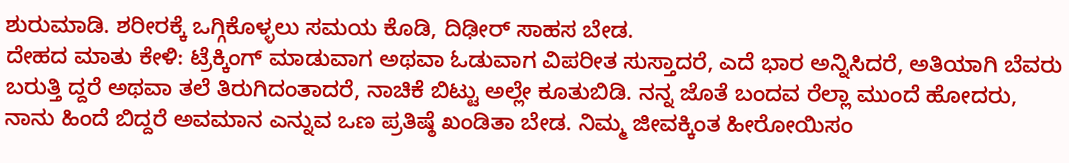ಶುರುಮಾಡಿ. ಶರೀರಕ್ಕೆ ಒಗ್ಗಿಕೊಳ್ಳಲು ಸಮಯ ಕೊಡಿ, ದಿಢೀರ್ ಸಾಹಸ ಬೇಡ.
ದೇಹದ ಮಾತು ಕೇಳಿ: ಟ್ರೆಕ್ಕಿಂಗ್ ಮಾಡುವಾಗ ಅಥವಾ ಓಡುವಾಗ ವಿಪರೀತ ಸುಸ್ತಾದರೆ, ಎದೆ ಭಾರ ಅನ್ನಿಸಿದರೆ, ಅತಿಯಾಗಿ ಬೆವರು ಬರುತ್ತಿ ದ್ದರೆ ಅಥವಾ ತಲೆ ತಿರುಗಿದಂತಾದರೆ, ನಾಚಿಕೆ ಬಿಟ್ಟು ಅಲ್ಲೇ ಕೂತುಬಿಡಿ. ನನ್ನ ಜೊತೆ ಬಂದವ ರೆಲ್ಲಾ ಮುಂದೆ ಹೋದರು, ನಾನು ಹಿಂದೆ ಬಿದ್ದರೆ ಅವಮಾನ ಎನ್ನುವ ಒಣ ಪ್ರತಿಷ್ಠೆ ಖಂಡಿತಾ ಬೇಡ. ನಿಮ್ಮ ಜೀವಕ್ಕಿಂತ ಹೀರೋಯಿಸಂ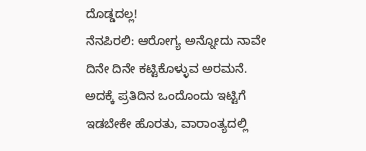ದೊಡ್ಡದಲ್ಲ!
ನೆನಪಿರಲಿ: ಆರೋಗ್ಯ ಅನ್ನೋದು ನಾವೇ ದಿನೇ ದಿನೇ ಕಟ್ಟಿಕೊಳ್ಳುವ ಅರಮನೆ. ಅದಕ್ಕೆ ಪ್ರತಿದಿನ ಒಂದೊಂದು ಇಟ್ಟಿಗೆ ಇಡಬೇಕೇ ಹೊರತು, ವಾರಾಂತ್ಯದಲ್ಲಿ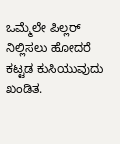ಒಮ್ಮೆಲೇ ಪಿಲ್ಲರ್ ನಿಲ್ಲಿಸಲು ಹೋದರೆ ಕಟ್ಟಡ ಕುಸಿಯುವುದು ಖಂಡಿತ.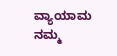ವ್ಯಾಯಾಮ ನಮ್ಮ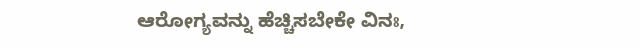ಆರೋಗ್ಯವನ್ನು ಹೆಚ್ಚಿಸಬೇಕೇ ವಿನಃ,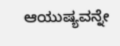ಆಯುಷ್ಯವನ್ನೇ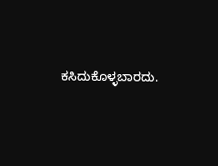ಕಸಿದುಕೊಳ್ಳಬಾರದು.